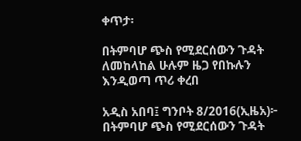ቀጥታ፡

በትምባሆ ጭስ የሚደርሰውን ጉዳት ለመከላከል ሁሉም ዜጋ የበኩሉን እንዲወጣ ጥሪ ቀረበ

አዲስ አበባ፤ ግንቦት 8/2016(ኢዜአ)፦ በትምባሆ ጭስ የሚደርሰውን ጉዳት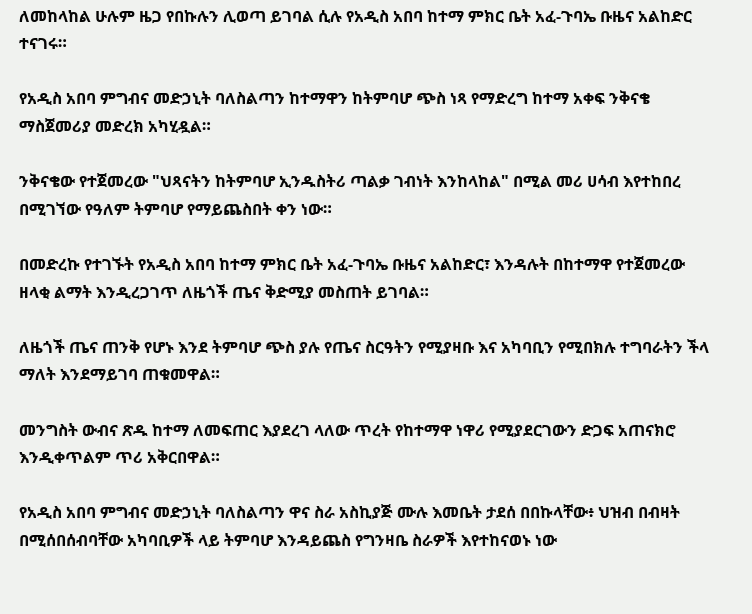ለመከላከል ሁሉም ዜጋ የበኩሉን ሊወጣ ይገባል ሲሉ የአዲስ አበባ ከተማ ምክር ቤት አፈ-ጉባኤ ቡዜና አልከድር ተናገሩ።

የአዲስ አበባ ምግብና መድኃኒት ባለስልጣን ከተማዋን ከትምባሆ ጭስ ነጻ የማድረግ ከተማ አቀፍ ንቅናቄ ማስጀመሪያ መድረክ አካሂዷል።

ንቅናቄው የተጀመረው "ህጻናትን ከትምባሆ ኢንዱስትሪ ጣልቃ ገብነት እንከላከል" በሚል መሪ ሀሳብ እየተከበረ በሚገኘው የዓለም ትምባሆ የማይጨስበት ቀን ነው።

በመድረኩ የተገኙት የአዲስ አበባ ከተማ ምክር ቤት አፈ-ጉባኤ ቡዜና አልከድር፣ እንዳሉት በከተማዋ የተጀመረው ዘላቂ ልማት እንዲረጋገጥ ለዜጎች ጤና ቅድሚያ መስጠት ይገባል።

ለዜጎች ጤና ጠንቅ የሆኑ እንደ ትምባሆ ጭስ ያሉ የጤና ስርዓትን የሚያዛቡ እና አካባቢን የሚበክሉ ተግባራትን ችላ ማለት እንደማይገባ ጠቁመዋል።

መንግስት ውብና ጽዱ ከተማ ለመፍጠር እያደረገ ላለው ጥረት የከተማዋ ነዋሪ የሚያደርገውን ድጋፍ አጠናክሮ እንዲቀጥልም ጥሪ አቅርበዋል።

የአዲስ አበባ ምግብና መድኃኒት ባለስልጣን ዋና ስራ አስኪያጅ ሙሉ እመቤት ታደሰ በበኩላቸው፥ ህዝብ በብዛት በሚሰበሰብባቸው አካባቢዎች ላይ ትምባሆ እንዳይጨስ የግንዛቤ ስራዎች እየተከናወኑ ነው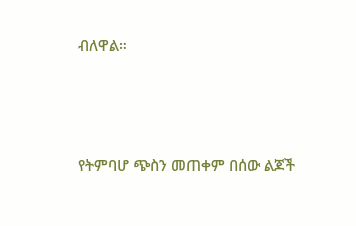ብለዋል።




የትምባሆ ጭስን መጠቀም በሰው ልጆች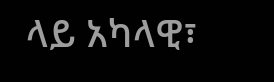ላይ አካላዊ፣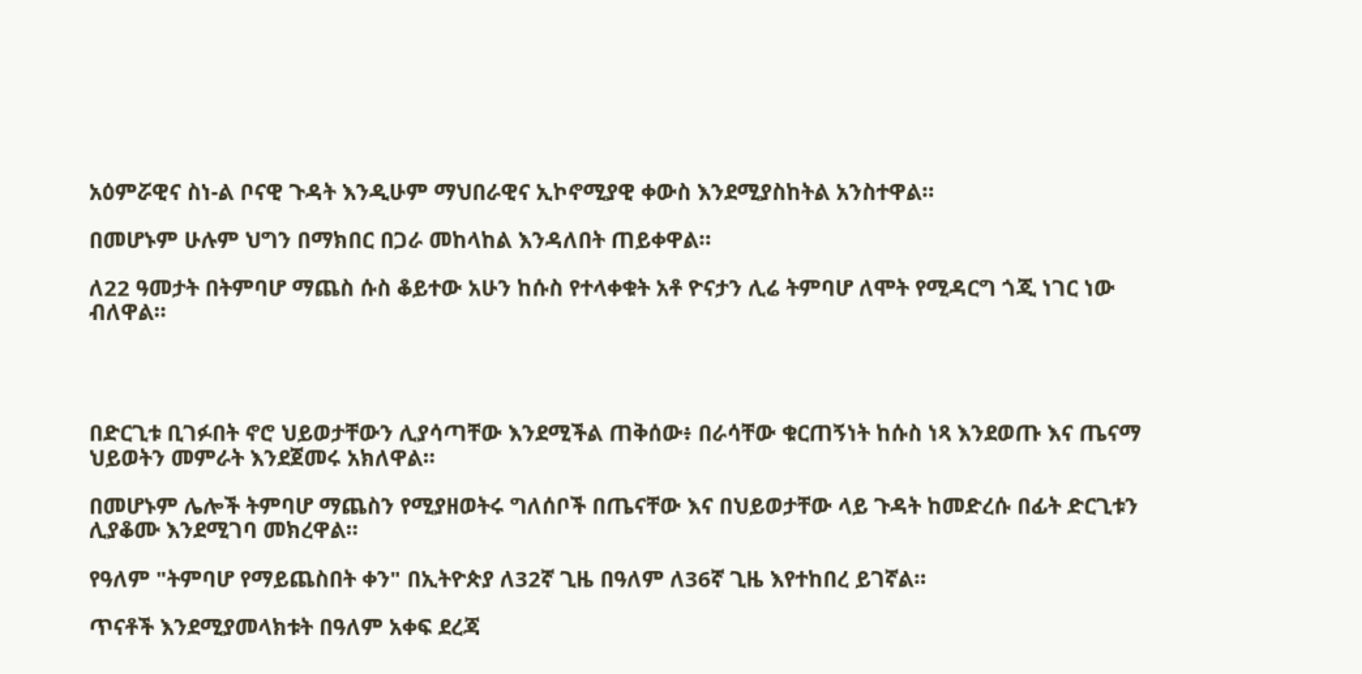አዕምሯዊና ስነ-ል ቦናዊ ጉዳት እንዲሁም ማህበራዊና ኢኮኖሚያዊ ቀውስ እንደሚያስከትል አንስተዋል።

በመሆኑም ሁሉም ህግን በማክበር በጋራ መከላከል እንዳለበት ጠይቀዋል።

ለ22 ዓመታት በትምባሆ ማጨስ ሱስ ቆይተው አሁን ከሱስ የተላቀቁት አቶ ዮናታን ሊሬ ትምባሆ ለሞት የሚዳርግ ጎጂ ነገር ነው ብለዋል።




በድርጊቱ ቢገፉበት ኖሮ ህይወታቸውን ሊያሳጣቸው እንደሚችል ጠቅሰው፥ በራሳቸው ቁርጠኝነት ከሱስ ነጻ እንደወጡ እና ጤናማ ህይወትን መምራት እንደጀመሩ አክለዋል።

በመሆኑም ሌሎች ትምባሆ ማጨስን የሚያዘወትሩ ግለሰቦች በጤናቸው እና በህይወታቸው ላይ ጉዳት ከመድረሱ በፊት ድርጊቱን ሊያቆሙ እንደሚገባ መክረዋል።

የዓለም "ትምባሆ የማይጨስበት ቀን" በኢትዮጵያ ለ32ኛ ጊዜ በዓለም ለ36ኛ ጊዜ እየተከበረ ይገኛል።

ጥናቶች እንደሚያመላክቱት በዓለም አቀፍ ደረጃ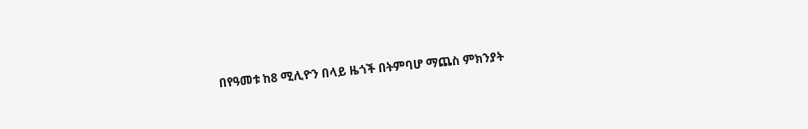በየዓመቱ ከ8 ሚሊዮን በላይ ዜጎች በትምባሆ ማጨስ ምክንያት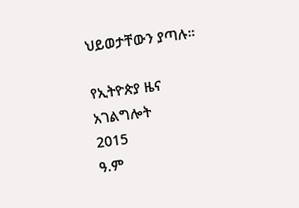ህይወታቸውን ያጣሉ።

የኢትዮጵያ ዜና አገልግሎት
2015
ዓ.ም